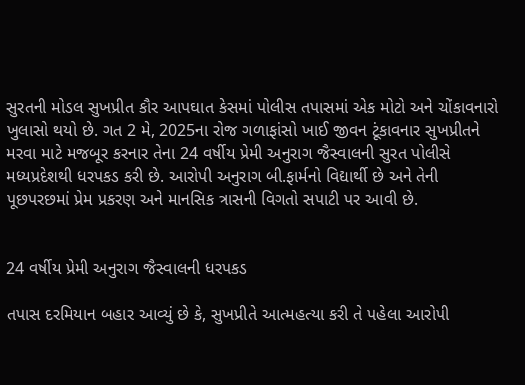સુરતની મોડલ સુખપ્રીત કૌર આપઘાત કેસમાં પોલીસ તપાસમાં એક મોટો અને ચોંકાવનારો ખુલાસો થયો છે. ગત 2 મે, 2025ના રોજ ગળાફાંસો ખાઈ જીવન ટૂંકાવનાર સુખપ્રીતને મરવા માટે મજબૂર કરનાર તેના 24 વર્ષીય પ્રેમી અનુરાગ જૈસ્વાલની સુરત પોલીસે મધ્યપ્રદેશથી ધરપકડ કરી છે. આરોપી અનુરાગ બી.ફાર્મનો વિદ્યાર્થી છે અને તેની પૂછપરછમાં પ્રેમ પ્રકરણ અને માનસિક ત્રાસની વિગતો સપાટી પર આવી છે.


24 વર્ષીય પ્રેમી અનુરાગ જૈસ્વાલની ધરપકડ

તપાસ દરમિયાન બહાર આવ્યું છે કે, સુખપ્રીતે આત્મહત્યા કરી તે પહેલા આરોપી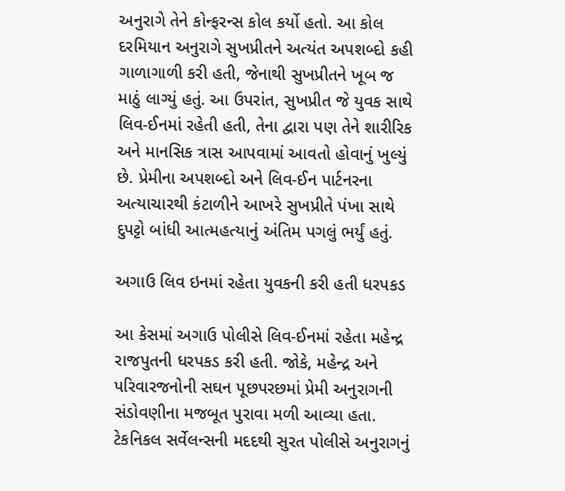અનુરાગે તેને કોન્ફરન્સ કોલ કર્યો હતો. આ કોલ દરમિયાન અનુરાગે સુખપ્રીતને અત્યંત અપશબ્દો કહી ગાળાગાળી કરી હતી, જેનાથી સુખપ્રીતને ખૂબ જ માઠું લાગ્યું હતું. આ ઉપરાંત, સુખપ્રીત જે યુવક સાથે લિવ-ઈનમાં રહેતી હતી, તેના દ્વારા પણ તેને શારીરિક અને માનસિક ત્રાસ આપવામાં આવતો હોવાનું ખુલ્યું છે. પ્રેમીના અપશબ્દો અને લિવ-ઈન પાર્ટનરના અત્યાચારથી કંટાળીને આખરે સુખપ્રીતે પંખા સાથે દુપટ્ટો બાંધી આત્મહત્યાનું અંતિમ પગલું ભર્યું હતું.

અગાઉ લિવ ઇનમાં રહેતા યુવકની કરી હતી ધરપકડ

આ કેસમાં અગાઉ પોલીસે લિવ-ઈનમાં રહેતા મહેન્દ્ર રાજપુતની ધરપકડ કરી હતી. જોકે, મહેન્દ્ર અને પરિવારજનોની સઘન પૂછપરછમાં પ્રેમી અનુરાગની સંડોવણીના મજબૂત પુરાવા મળી આવ્યા હતા. ટેકનિકલ સર્વેલન્સની મદદથી સુરત પોલીસે અનુરાગનું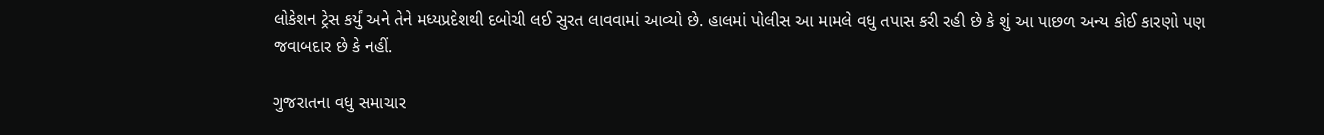લોકેશન ટ્રેસ કર્યું અને તેને મધ્યપ્રદેશથી દબોચી લઈ સુરત લાવવામાં આવ્યો છે. હાલમાં પોલીસ આ મામલે વધુ તપાસ કરી રહી છે કે શું આ પાછળ અન્ય કોઈ કારણો પણ જવાબદાર છે કે નહીં.

ગુજરાતના વધુ સમાચાર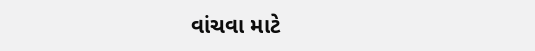વાંચવા માટે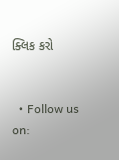ક્લિક કરો


  • Follow us on: